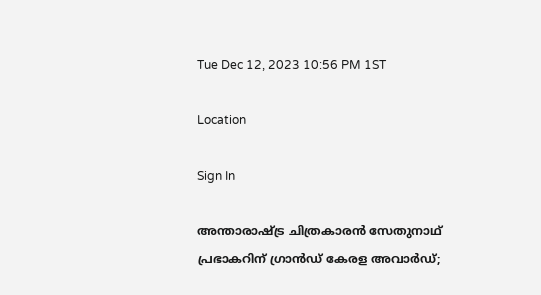Tue Dec 12, 2023 10:56 PM 1ST

Location

Sign In

അന്താരാഷ്ട്ര ചിത്രകാരൻ സേതുനാഥ് പ്രഭാകറിന് ഗ്രാൻഡ് കേരള അവാർഡ്;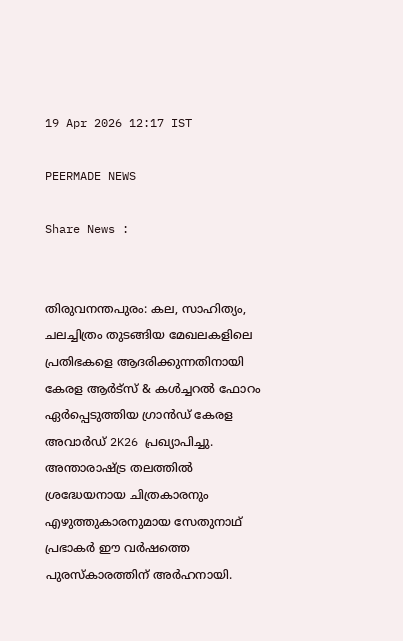19 Apr 2026 12:17 IST

PEERMADE NEWS

Share News :


തിരുവനന്തപുരം: കല, സാഹിത്യം, ചലച്ചിത്രം തുടങ്ങിയ മേഖലകളിലെ പ്രതിഭകളെ ആദരിക്കുന്നതിനായി കേരള ആർട്സ് & കൾച്ചറൽ ഫോറം ഏർപ്പെടുത്തിയ ഗ്രാൻഡ് കേരള അവാർഡ് 2K26 പ്രഖ്യാപിച്ചു. അന്താരാഷ്ട്ര തലത്തിൽ ശ്രദ്ധേയനായ ചിത്രകാരനും എഴുത്തുകാരനുമായ സേതുനാഥ് പ്രഭാകർ ഈ വർഷത്തെ പുരസ്കാരത്തിന് അർഹനായി.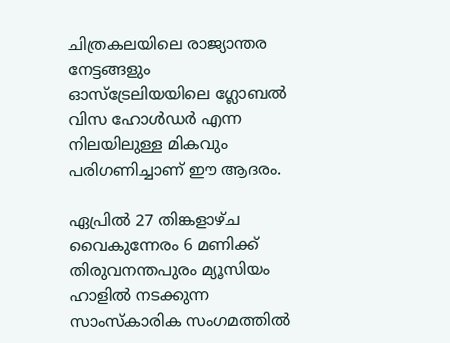ചിത്രകലയിലെ രാജ്യാന്തര നേട്ടങ്ങളും ഓസ്‌ട്രേലിയയിലെ ഗ്ലോബൽ വിസ ഹോൾഡർ എന്ന നിലയിലുള്ള മികവും പരിഗണിച്ചാണ് ഈ ആദരം.

ഏപ്രിൽ 27 തിങ്കളാഴ്ച വൈകുന്നേരം 6 മണിക്ക് തിരുവനന്തപുരം മ്യൂസിയം ഹാളിൽ നടക്കുന്ന സാംസ്കാരിക സംഗമത്തിൽ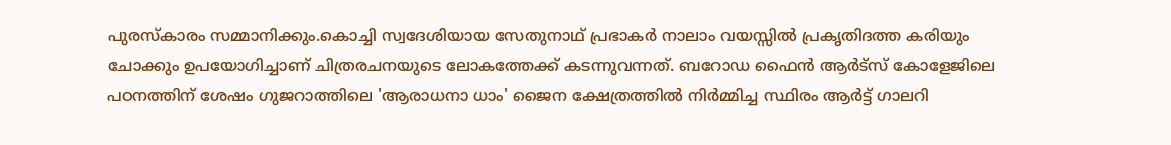പുരസ്കാരം സമ്മാനിക്കും.കൊച്ചി സ്വദേശിയായ സേതുനാഥ് പ്രഭാകർ നാലാം വയസ്സിൽ പ്രകൃതിദത്ത കരിയും ചോക്കും ഉപയോഗിച്ചാണ് ചിത്രരചനയുടെ ലോകത്തേക്ക് കടന്നുവന്നത്. ബറോഡ ഫൈൻ ആർട്സ് കോളേജിലെ പഠനത്തിന് ശേഷം ഗുജറാത്തിലെ 'ആരാധനാ ധാം' ജൈന ക്ഷേത്രത്തിൽ നിർമ്മിച്ച സ്ഥിരം ആർട്ട് ഗാലറി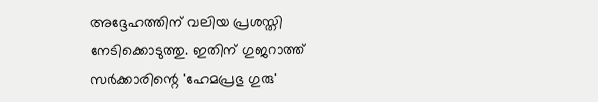അദ്ദേഹത്തിന് വലിയ പ്രശസ്തി നേടിക്കൊടുത്തു. ഇതിന് ഗുജറാത്ത് സർക്കാരിന്റെ 'ഹേമപ്രഭു ഗുരു'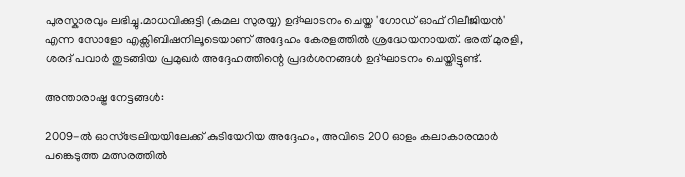പുരസ്കാരവും ലഭിച്ചു.മാധവിക്കുട്ടി (കമല സുരയ്യ) ഉദ്ഘാടനം ചെയ്ത 'ഗോഡ് ഓഫ് റിലീജിയൻ' എന്ന സോളോ എക്സിബിഷനിലൂടെയാണ് അദ്ദേഹം കേരളത്തിൽ ശ്രദ്ധേയനായത്. ഭരത് മുരളി, ശരദ് പവാർ തുടങ്ങിയ പ്രമുഖർ അദ്ദേഹത്തിന്റെ പ്രദർശനങ്ങൾ ഉദ്ഘാടനം ചെയ്തിട്ടുണ്ട്.

അന്താരാഷ്ട്ര നേട്ടങ്ങൾ:

2009-ൽ ഓസ്‌ട്രേലിയയിലേക്ക് കുടിയേറിയ അദ്ദേഹം, അവിടെ 200 ഓളം കലാകാരന്മാർ പങ്കെടുത്ത മത്സരത്തിൽ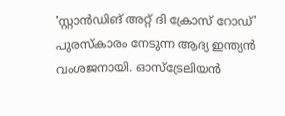'സ്റ്റാൻഡിങ് അറ്റ് ദി ക്രോസ് റോഡ്' പുരസ്കാരം നേടുന്ന ആദ്യ ഇന്ത്യൻ വംശജനായി. ഓസ്‌ട്രേലിയൻ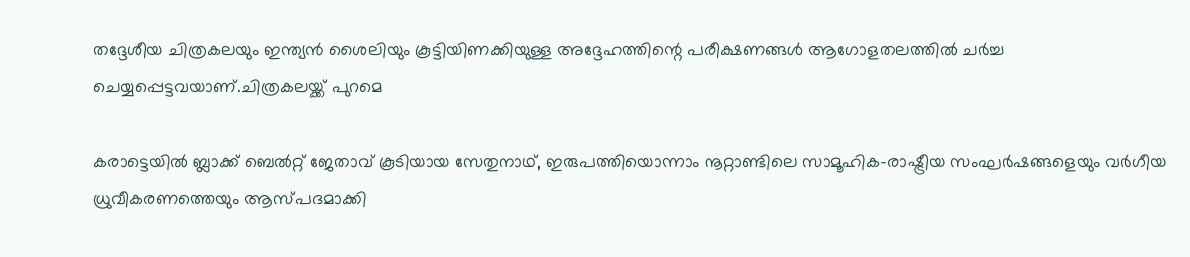തദ്ദേശീയ ചിത്രകലയും ഇന്ത്യൻ ശൈലിയും കൂട്ടിയിണക്കിയുള്ള അദ്ദേഹത്തിന്റെ പരീക്ഷണങ്ങൾ ആഗോളതലത്തിൽ ചർച്ച ചെയ്യപ്പെട്ടവയാണ്.ചിത്രകലയ്ക്ക് പുറമെ

കരാട്ടെയിൽ ബ്ലാക്ക് ബെൽറ്റ് ജേതാവ് കൂടിയായ സേതുനാഥ്, ഇരുപത്തിയൊന്നാം നൂറ്റാണ്ടിലെ സാമൂഹിക-രാഷ്ട്രീയ സംഘർഷങ്ങളെയും വർഗീയ ധ്രുവീകരണത്തെയും ആസ്പദമാക്കി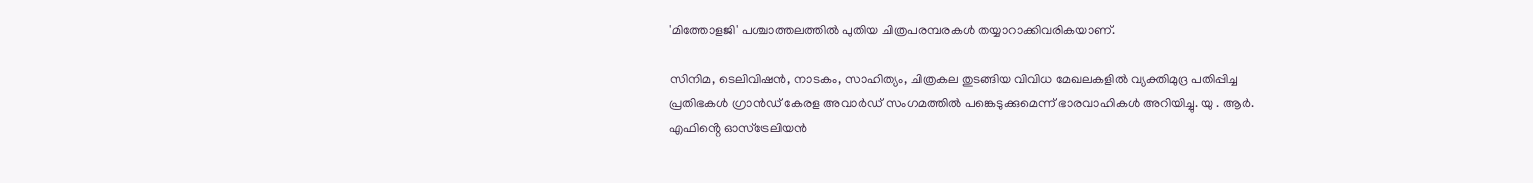'മിത്തോളജി' പശ്ചാത്തലത്തിൽ പുതിയ ചിത്രപരമ്പരകൾ തയ്യാറാക്കിവരികയാണ്.

സിനിമ, ടെലിവിഷൻ, നാടകം, സാഹിത്യം, ചിത്രകല തുടങ്ങിയ വിവിധ മേഖലകളിൽ വ്യക്തിമുദ്ര പതിപ്പിച്ച പ്രതിഭകൾ ഗ്രാൻഡ് കേരള അവാർഡ് സംഗമത്തിൽ പങ്കെടുക്കുമെന്ന് ഭാരവാഹികൾ അറിയിച്ചു. യു . ആർ. എഫിൻ്റെ ഓസ്ട്രേലിയൻ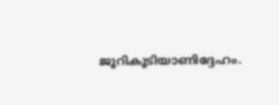ജൂറികൂടിയാണിദ്ദേഹം.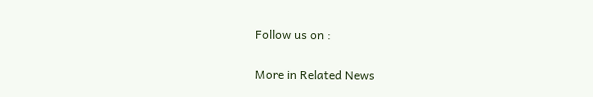Follow us on :

More in Related News